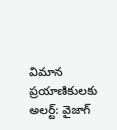విమాన ప్రయాణికులకు అలర్ట్: వైజాగ్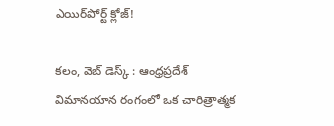ఎయిర్‌పోర్ట్ క్లోజ్!

కలం, వెబ్ డెస్క్ : ఆంధ్రప్రదేశ్ విమానయాన రంగంలో ఒక చారిత్రాత్మక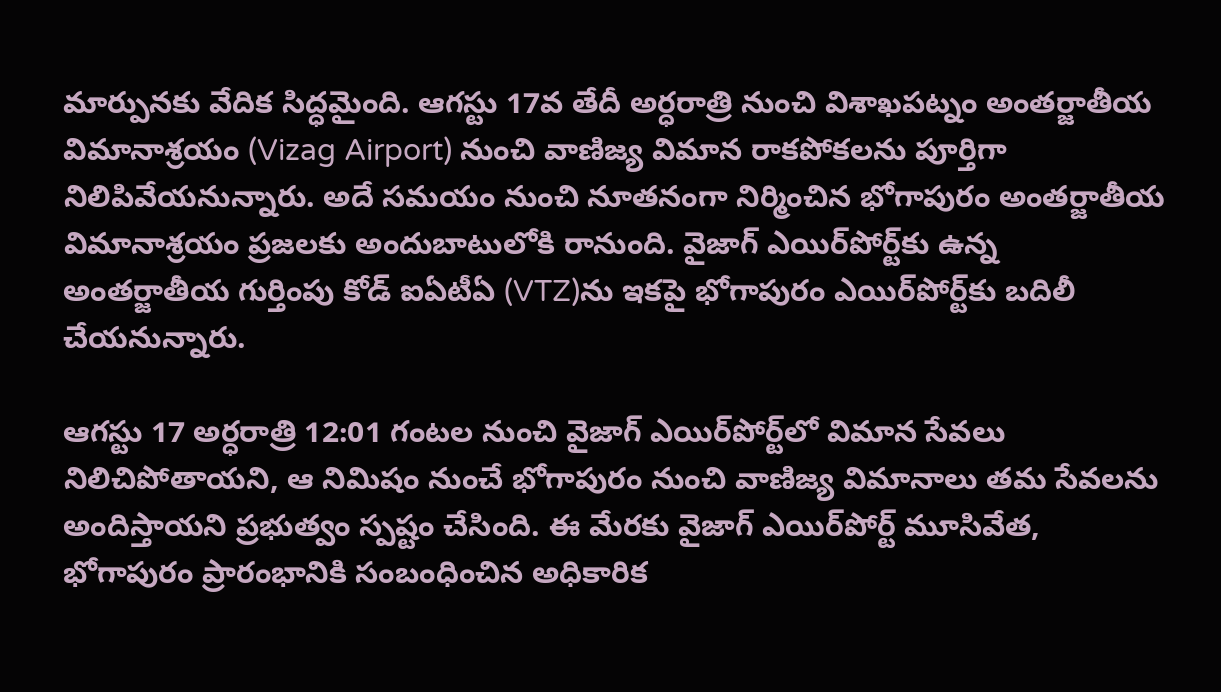మార్పునకు వేదిక సిద్ధమైంది. ఆగస్టు 17వ తేదీ అర్ధరాత్రి నుంచి విశాఖపట్నం అంతర్జాతీయ విమానాశ్రయం (Vizag Airport) నుంచి వాణిజ్య విమాన రాకపోకలను పూర్తిగా నిలిపివేయనున్నారు. అదే సమయం నుంచి నూతనంగా నిర్మించిన భోగాపురం అంతర్జాతీయ విమానాశ్రయం ప్రజలకు అందుబాటులోకి రానుంది. వైజాగ్ ఎయిర్‌పోర్ట్‌కు ఉన్న అంతర్జాతీయ గుర్తింపు కోడ్ ఐఏటీఏ (VTZ)ను ఇకపై భోగాపురం ఎయిర్‌పోర్ట్‌కు బదిలీ చేయనున్నారు.

ఆగస్టు 17 అర్ధరాత్రి 12:01 గంటల నుంచి వైజాగ్ ఎయిర్‌పోర్ట్‌లో విమాన సేవలు నిలిచిపోతాయని, ఆ నిమిషం నుంచే భోగాపురం నుంచి వాణిజ్య విమానాలు తమ సేవలను అందిస్తాయని ప్రభుత్వం స్పష్టం చేసింది. ఈ మేరకు వైజాగ్ ఎయిర్‌పోర్ట్ మూసివేత, భోగాపురం ప్రారంభానికి సంబంధించిన అధికారిక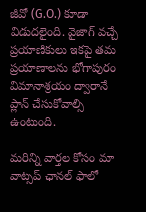జీవో (G.O.) కూడా విడుదలైంది. వైజాగ్ వచ్చే ప్రయాణికులు ఇకపై తమ ప్రయాణాలను భోగాపురం విమానాశ్రయం ద్వారానే ప్లాన్ చేసుకోవాల్సి ఉంటుంది.

మ‌రిన్ని వార్త‌ల కోసం మా వాట్స‌ప్ ఛాన‌ల్ ఫాలో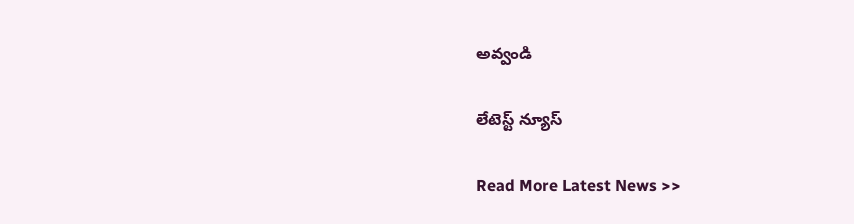అవ్వండి

లేటెస్ట్ న్యూస్‌

Read More Latest News >>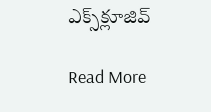ఎక్స్‌క్లూజివ్‌

Read More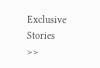Exclusive Stories >>